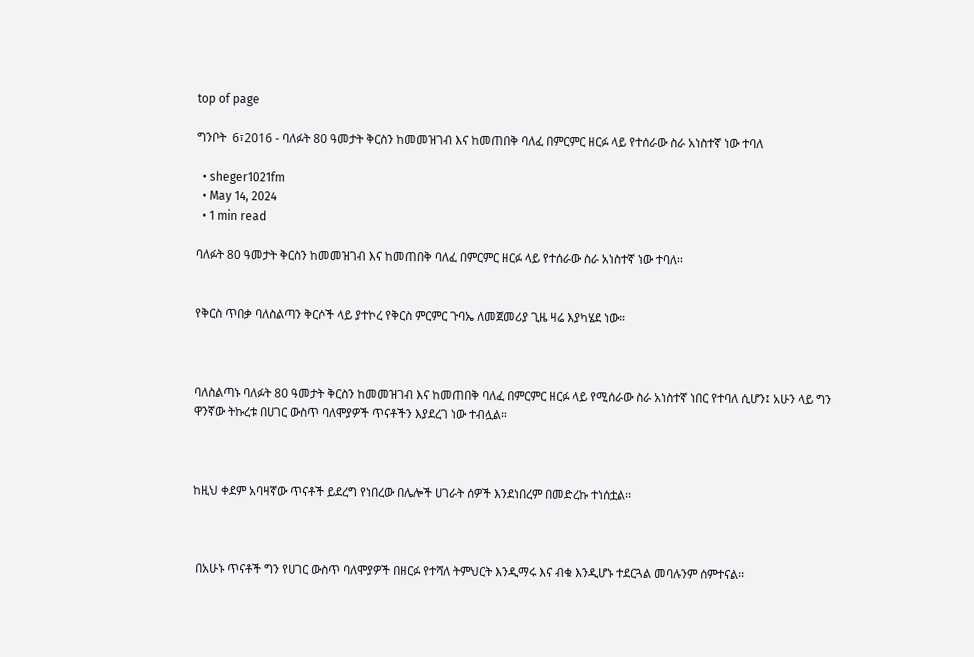top of page

ግንቦት  6፣2016 - ባለፉት 80 ዓመታት ቅርስን ከመመዝገብ እና ከመጠበቅ ባለፈ በምርምር ዘርፉ ላይ የተሰራው ስራ አነስተኛ ነው ተባለ

  • sheger1021fm
  • May 14, 2024
  • 1 min read

ባለፉት 80 ዓመታት ቅርስን ከመመዝገብ እና ከመጠበቅ ባለፈ በምርምር ዘርፉ ላይ የተሰራው ስራ አነስተኛ ነው ተባለ፡፡


የቅርስ ጥበቃ ባለስልጣን ቅርሶች ላይ ያተኮረ የቅርስ ምርምር ጉባኤ ለመጀመሪያ ጊዜ ዛሬ እያካሄደ ነው።



ባለስልጣኑ ባለፉት 80 ዓመታት ቅርስን ከመመዝገብ እና ከመጠበቅ ባለፈ በምርምር ዘርፉ ላይ የሚሰራው ስራ አነስተኛ ነበር የተባለ ሲሆን፤ አሁን ላይ ግን ዋንኛው ትኩረቱ በሀገር ውስጥ ባለሞያዎች ጥናቶችን እያደረገ ነው ተብሏል።



ከዚህ ቀደም አባዛኛው ጥናቶች ይደረግ የነበረው በሌሎች ሀገራት ሰዎች እንደነበረም በመድረኩ ተነሰቷል፡፡



 በአሁኑ ጥናቶች ግን የሀገር ውስጥ ባለሞያዎች በዘርፉ የተሻለ ትምህርት እንዲማሩ እና ብቁ እንዲሆኑ ተደርጓል መባሉንም ሰምተናል፡፡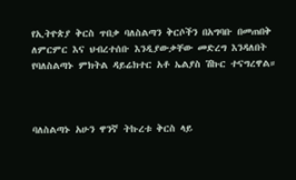የኢትዮጵያ ቅርስ ጥበቃ ባለስልጣን ቅርሶችን በአግባቡ በመጠበቅ ለምርምር እና ህብረተሰቡ እንዲያውቃቸው መድረግ እንዳለበት የባለስልጣኑ ምክትል ዳይሬክተር አቶ ኤልያስ ሽኩር ተናግረዋል።



ባለስልጣኑ አሁን ዋንኛ ትኩረቱ ቅርስ ላይ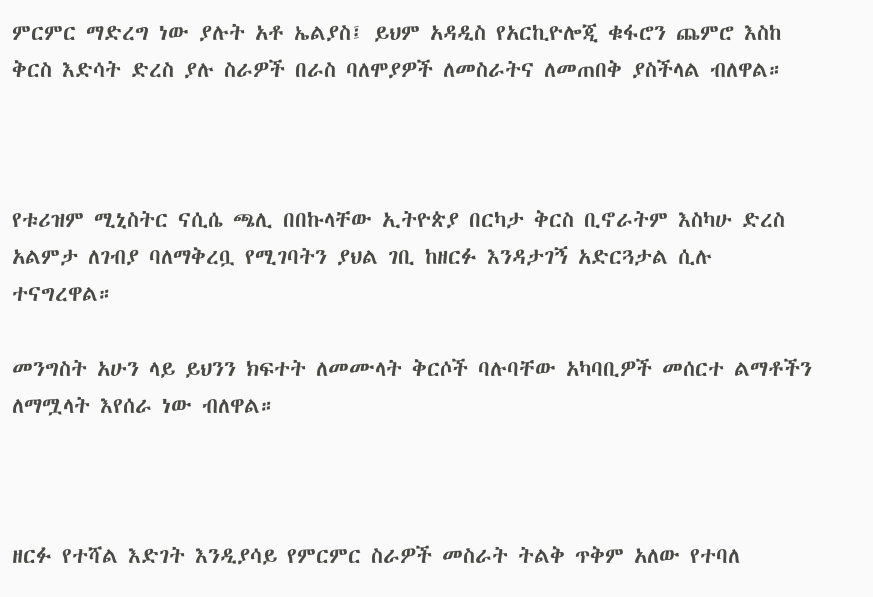ምርምር ማድረግ ነው ያሉት አቶ ኤልያስ፤ ይህም አዳዲስ የአርኪዮሎጂ ቁፋሮን ጨምሮ እስከ ቅርስ እድሳት ድረስ ያሉ ስራዎች በራስ ባለሞያዎች ለመስራትና ለመጠበቅ ያስችላል ብለዋል።



የቱሪዝም ሚኒስትር ናሲሴ ጫሊ በበኩላቸው ኢትዮጵያ በርካታ ቅርስ ቢኖራትም እስካሁ ድረስ አልምታ ለገብያ ባለማቅረቧ የሚገባትን ያህል ገቢ ከዘርፉ እንዳታገኝ አድርጓታል ሲሉ ተናግረዋል።

መንግስት አሁን ላይ ይህንን ክፍተት ለመሙላት ቅርሶች ባሉባቸው አካባቢዎች መሰርተ ልማቶችን ለማሟላት እየሰራ ነው ብለዋል።



ዘርፉ የተሻል እድገት እንዲያሳይ የምርምር ስራዎች መስራት ትልቅ ጥቅም አለው የተባለ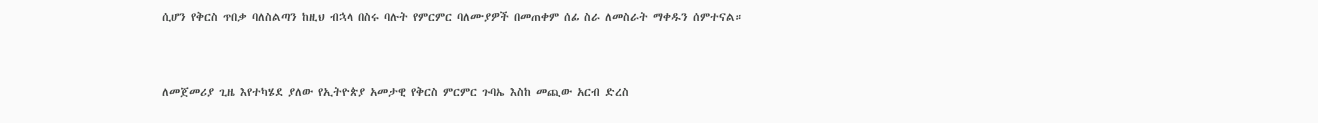ሲሆን የቅርስ ጥበቃ ባለስልጣን ከዚህ ብኋላ በስሩ ባሉት የምርምር ባለሙያዎች በመጠቀም ሰፊ ስራ ለመስራት ማቀዱን ሰምተናል።



ለመጀመሪያ ጊዜ እየተካሄደ ያለው የኢትዮጵያ አመታዊ የቅርስ ምርምር ጉባኤ እስከ መጪው አርብ ድረስ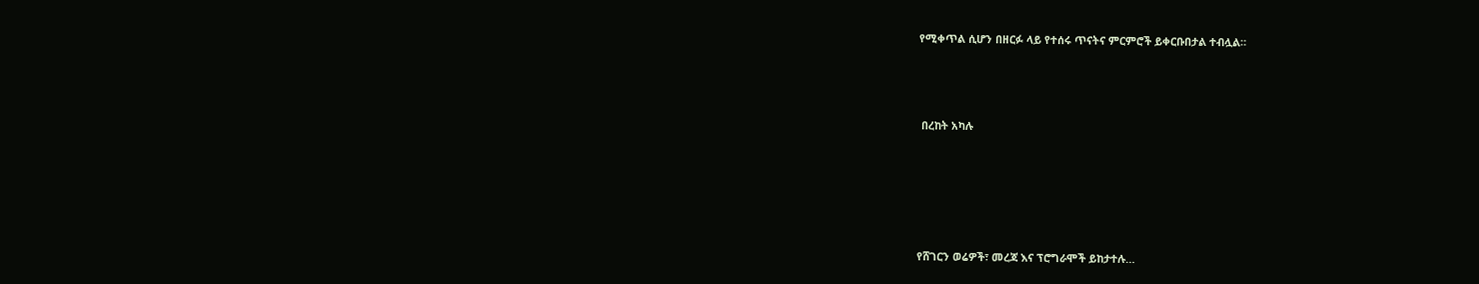የሚቀጥል ሲሆን በዘርፉ ላይ የተሰሩ ጥናትና ምርምሮች ይቀርቡበታል ተብሏል።



 በረከት አካሉ





የሸገርን ወሬዎች፣ መረጃ እና ፕሮግራሞች ይከታተሉ…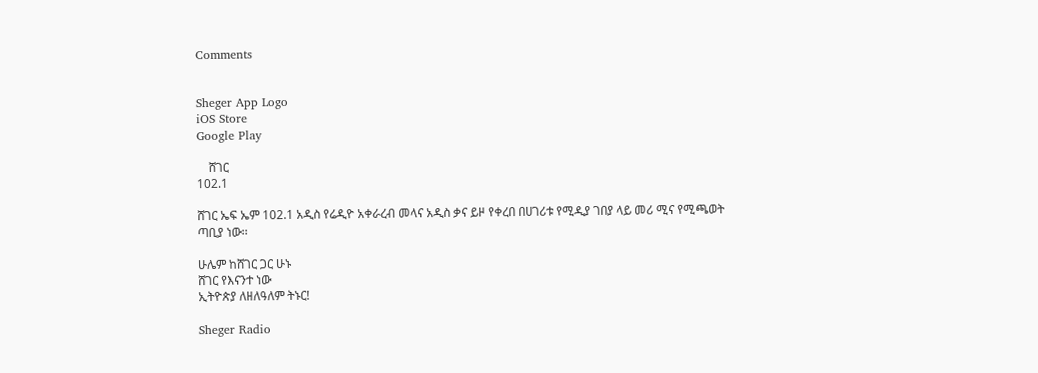Comments


Sheger App Logo
iOS Store
Google Play

    ሸገር
102.1

ሸገር ኤፍ ኤም 102.1 አዲስ የሬዲዮ አቀራረብ መላና አዲስ ቃና ይዞ የቀረበ በሀገሪቱ የሚዲያ ገበያ ላይ መሪ ሚና የሚጫወት ጣቢያ ነው፡፡

ሁሌም ከሸገር ጋር ሁኑ
ሸገር የእናንተ ነው
ኢትዮጵያ ለዘለዓለም ትኑር!

Sheger Radio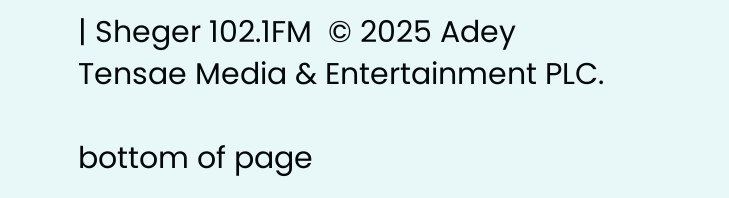| Sheger 102.1FM  © 2025 Adey Tensae Media & Entertainment PLC.

bottom of page